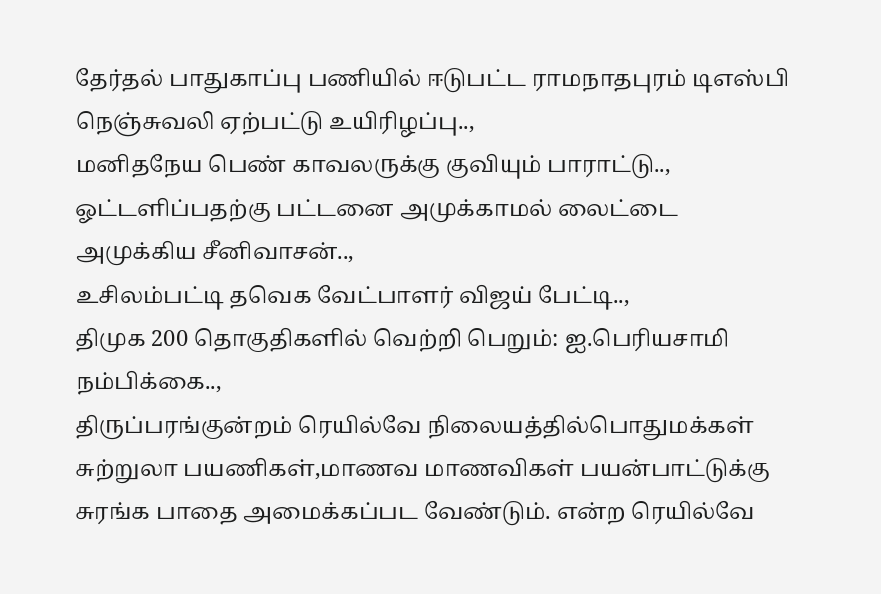தேர்தல் பாதுகாப்பு பணியில் ஈடுபட்ட ராமநாதபுரம் டிஎஸ்பி நெஞ்சுவலி ஏற்பட்டு உயிரிழப்பு..,
மனிதநேய பெண் காவலருக்கு குவியும் பாராட்டு..,
ஓட்டளிப்பதற்கு பட்டனை அமுக்காமல் லைட்டை அமுக்கிய சீனிவாசன்..,
உசிலம்பட்டி தவெக வேட்பாளர் விஜய் பேட்டி..,
திமுக 200 தொகுதிகளில் வெற்றி பெறும்: ஐ.பெரியசாமி நம்பிக்கை..,
திருப்பரங்குன்றம் ரெயில்வே நிலையத்தில்பொதுமக்கள் சுற்றுலா பயணிகள்,மாணவ மாணவிகள் பயன்பாட்டுக்கு சுரங்க பாதை அமைக்கப்பட வேண்டும். என்ற ரெயில்வே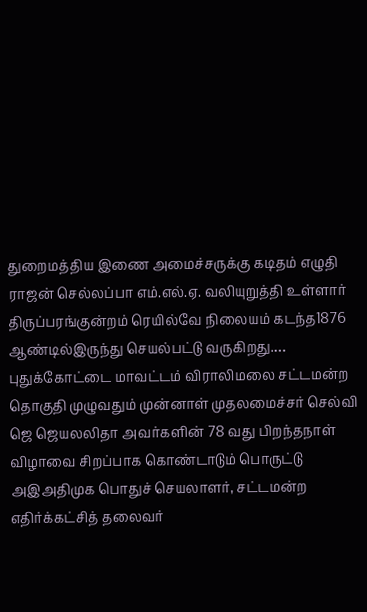துறைமத்திய இணை அமைச்சருக்கு கடிதம் எழுதி ராஜன் செல்லப்பா எம்.எல்.ஏ. வலியுறுத்தி உள்ளார் திருப்பரங்குன்றம் ரெயில்வே நிலையம் கடந்த1876 ஆண்டில்இருந்து செயல்பட்டு வருகிறது.…
புதுக்கோட்டை மாவட்டம் விராலிமலை சட்டமன்ற தொகுதி முழுவதும் முன்னாள் முதலமைச்சர் செல்வி ஜெ ஜெயலலிதா அவர்களின் 78 வது பிறந்தநாள் விழாவை சிறப்பாக கொண்டாடும் பொருட்டு அஇஅதிமுக பொதுச் செயலாளர், சட்டமன்ற எதிர்க்கட்சித் தலைவர்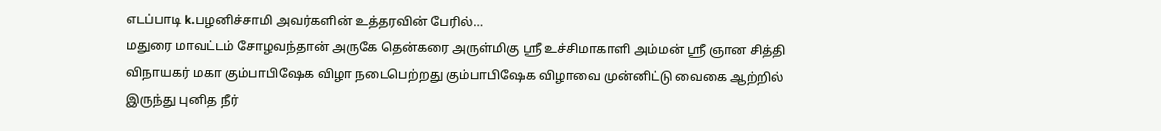எடப்பாடி k.பழனிச்சாமி அவர்களின் உத்தரவின் பேரில்…
மதுரை மாவட்டம் சோழவந்தான் அருகே தென்கரை அருள்மிகு ஸ்ரீ உச்சிமாகாளி அம்மன் ஸ்ரீ ஞான சித்தி விநாயகர் மகா கும்பாபிஷேக விழா நடைபெற்றது கும்பாபிஷேக விழாவை முன்னிட்டு வைகை ஆற்றில் இருந்து புனித நீர்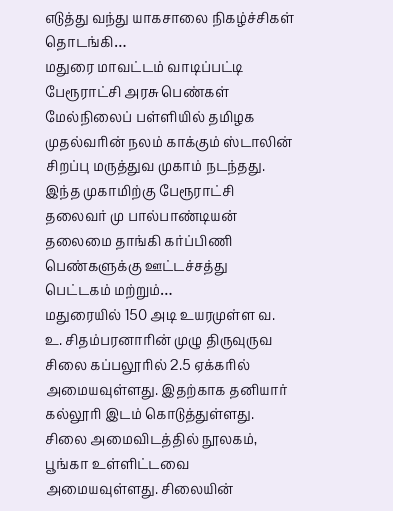எடுத்து வந்து யாகசாலை நிகழ்ச்சிகள் தொடங்கி…
மதுரை மாவட்டம் வாடிப்பட்டி பேரூராட்சி அரசு பெண்கள் மேல்நிலைப் பள்ளியில் தமிழக முதல்வரின் நலம் காக்கும் ஸ்டாலின் சிறப்பு மருத்துவ முகாம் நடந்தது. இந்த முகாமிற்கு பேரூராட்சி தலைவர் மு பால்பாண்டியன் தலைமை தாங்கி கர்ப்பிணி பெண்களுக்கு ஊட்டச்சத்து பெட்டகம் மற்றும்…
மதுரையில் 150 அடி உயரமுள்ள வ. உ. சிதம்பரனாரின் முழு திருவுருவ சிலை கப்பலூரில் 2.5 ஏக்கரில் அமையவுள்ளது. இதற்காக தனியார் கல்லூரி இடம் கொடுத்துள்ளது. சிலை அமைவிடத்தில் நூலகம், பூங்கா உள்ளிட்டவை அமையவுள்ளது. சிலையின்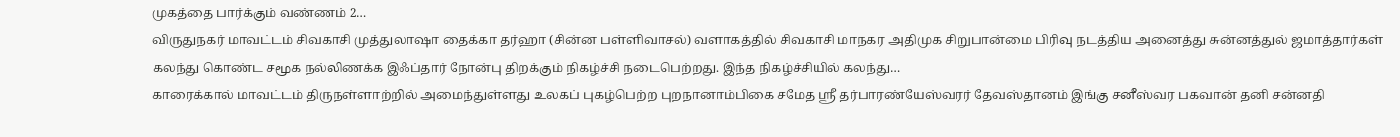முகத்தை பார்க்கும் வண்ணம் 2…
விருதுநகர் மாவட்டம் சிவகாசி முத்துலாஷா தைக்கா தர்ஹா (சின்ன பள்ளிவாசல்) வளாகத்தில் சிவகாசி மாநகர அதிமுக சிறுபான்மை பிரிவு நடத்திய அனைத்து சுன்னத்துல் ஜமாத்தார்கள் கலந்து கொண்ட சமூக நல்லிணக்க இஃப்தார் நோன்பு திறக்கும் நிகழ்ச்சி நடைபெற்றது. இந்த நிகழ்ச்சியில் கலந்து…
காரைக்கால் மாவட்டம் திருநள்ளாற்றில் அமைந்துள்ளது உலகப் புகழ்பெற்ற புறநானாம்பிகை சமேத ஸ்ரீ தர்பாரண்யேஸ்வரர் தேவஸ்தானம் இங்கு சனீஸ்வர பகவான் தனி சன்னதி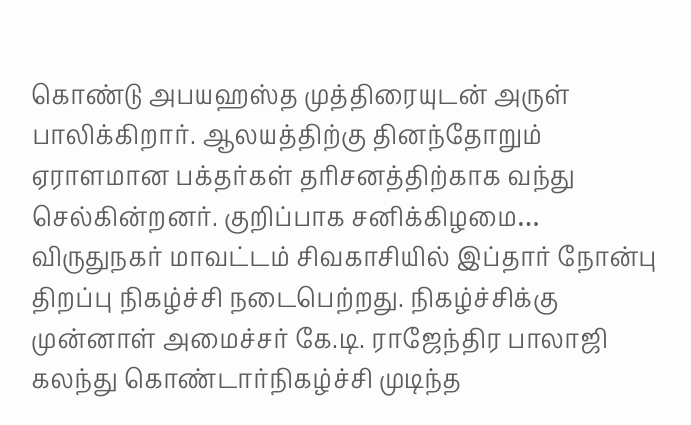கொண்டு அபயஹஸ்த முத்திரையுடன் அருள் பாலிக்கிறார். ஆலயத்திற்கு தினந்தோறும் ஏராளமான பக்தர்கள் தரிசனத்திற்காக வந்து செல்கின்றனர். குறிப்பாக சனிக்கிழமை…
விருதுநகர் மாவட்டம் சிவகாசியில் இப்தார் நோன்பு திறப்பு நிகழ்ச்சி நடைபெற்றது. நிகழ்ச்சிக்கு முன்னாள் அமைச்சர் கே.டி. ராஜேந்திர பாலாஜி கலந்து கொண்டார்நிகழ்ச்சி முடிந்த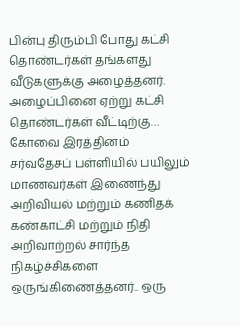பின்பு திரும்பி போது கட்சி தொண்டர்கள் தங்களது வீடுகளுக்கு அழைத்தனர். அழைப்பினை ஏற்று கட்சி தொண்டர்கள் வீட்டிற்கு…
கோவை இரத்தினம் சர்வதேசப் பள்ளியில் பயிலும் மாணவர்கள் இணைந்து அறிவியல் மற்றும் கணிதக் கண்காட்சி மற்றும் நிதி அறிவாற்றல் சார்ந்த நிகழ்ச்சிகளை ஒருங்கிணைத்தனர்.. ஒரு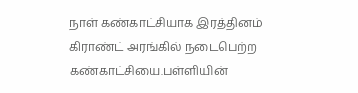நாள் கண்காட்சியாக இரத்தினம் கிராண்ட் அரங்கில் நடைபெற்ற கண்காட்சியை.பள்ளியின்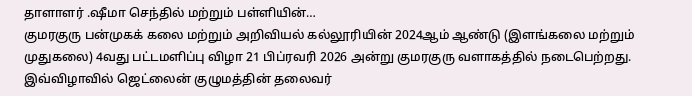தாளாளர் .ஷீமா செந்தில் மற்றும் பள்ளியின்…
குமரகுரு பன்முகக் கலை மற்றும் அறிவியல் கல்லூரியின் 2024ஆம் ஆண்டு (இளங்கலை மற்றும் முதுகலை) 4வது பட்டமளிப்பு விழா 21 பிப்ரவரி 2026 அன்று குமரகுரு வளாகத்தில் நடைபெற்றது. இவ்விழாவில் ஜெட்லைன் குழுமத்தின் தலைவர்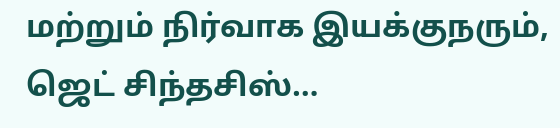மற்றும் நிர்வாக இயக்குநரும், ஜெட் சிந்தசிஸ்…